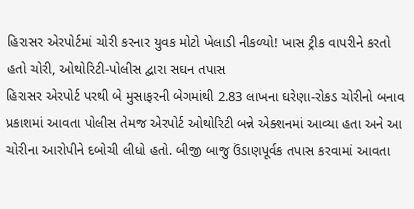હિરાસર એરપોર્ટમાં ચોરી કરનાર યુવક મોટો ખેલાડી નીકળ્યો! ખાસ ટ્રીક વાપરીને કરતો હતો ચોરી, ઓથોરિટી-પોલીસ દ્વારા સઘન તપાસ
હિરાસર એરપોર્ટ પરથી બે મુસાફરની બેગમાંથી 2.83 લાખના ઘરેણા-રોકડ ચોરીનો બનાવ પ્રકાશમાં આવતા પોલીસ તેમજ એરપોર્ટ ઓથોરિટી બન્ને એક્શનમાં આવ્યા હતા અને આ ચોરીના આરોપીને દબોચી લીધો હતો. બીજી બાજુ ઉંડાણપૂર્વક તપાસ કરવામાં આવતા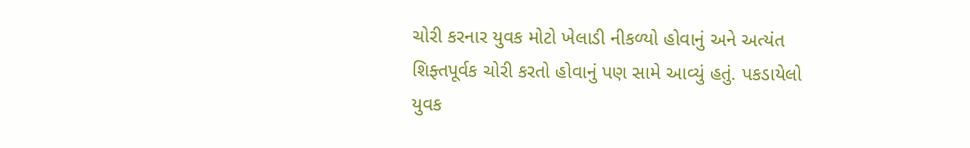ચોરી કરનાર યુવક મોટો ખેલાડી નીકળ્યો હોવાનું અને અત્યંત શિફ્તપૂર્વક ચોરી કરતો હોવાનું પણ સામે આવ્યું હતું. પકડાયેલો યુવક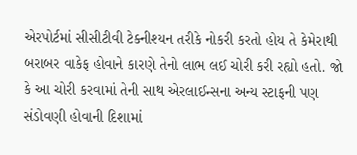એરપોર્ટમાં સીસીટીવી ટેક્નીશ્યન તરીકે નોકરી કરતો હોય તે કેમેરાથી બરાબર વાકેફ હોવાને કારણે તેનો લાભ લઈ ચોરી કરી રહ્યો હતો. જો કે આ ચોરી કરવામાં તેની સાથ એરલાઈન્સના અન્ય સ્ટાફની પણ સંડોવણી હોવાની દિશામાં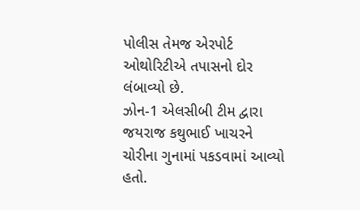પોલીસ તેમજ એરપોર્ટ ઓથોરિટીએ તપાસનો દોર લંબાવ્યો છે.
ઝોન-1 એલસીબી ટીમ દ્વારા જયરાજ કથુભાઈ ખાચરને ચોરીના ગુનામાં પકડવામાં આવ્યો હતો.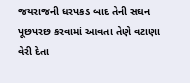જયરાજની ધરપકડ બાદ તેની સઘન પૂછપરછ કરવામાં આવતા તેણે વટાણા વેરી દેતા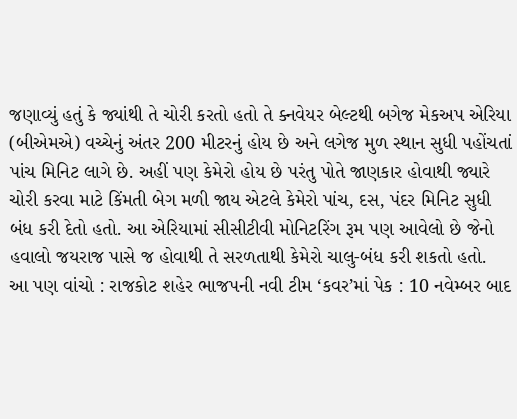જણાવ્યું હતું કે જ્યાંથી તે ચોરી કરતો હતો તે ક્નવેયર બેલ્ટથી બગેજ મેકઅપ એરિયા (બીએમએ) વચ્ચેનું અંતર 200 મીટરનું હોય છે અને લગેજ મુળ સ્થાન સુધી પહોંચતાં પાંચ મિનિટ લાગે છે. અહીં પણ કેમેરો હોય છે પરંતુ પોતે જાણકાર હોવાથી જ્યારે ચોરી કરવા માટે કિંમતી બેગ મળી જાય એટલે કેમેરો પાંચ, દસ, પંદર મિનિટ સુધી બંધ કરી દેતો હતો. આ એરિયામાં સીસીટીવી મોનિટરિંગ રૂમ પણ આવેલો છે જેનો હવાલો જયરાજ પાસે જ હોવાથી તે સરળતાથી કેમેરો ચાલુ-બંધ કરી શકતો હતો.
આ પણ વાંચો : રાજકોટ શહેર ભાજપની નવી ટીમ ‘કવર’માં પેક : 10 નવેમ્બર બાદ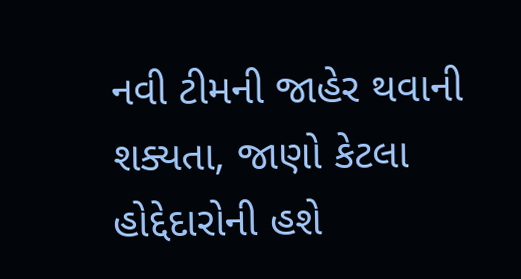નવી ટીમની જાહેર થવાની શક્યતા, જાણો કેટલા હોદ્દેદારોની હશે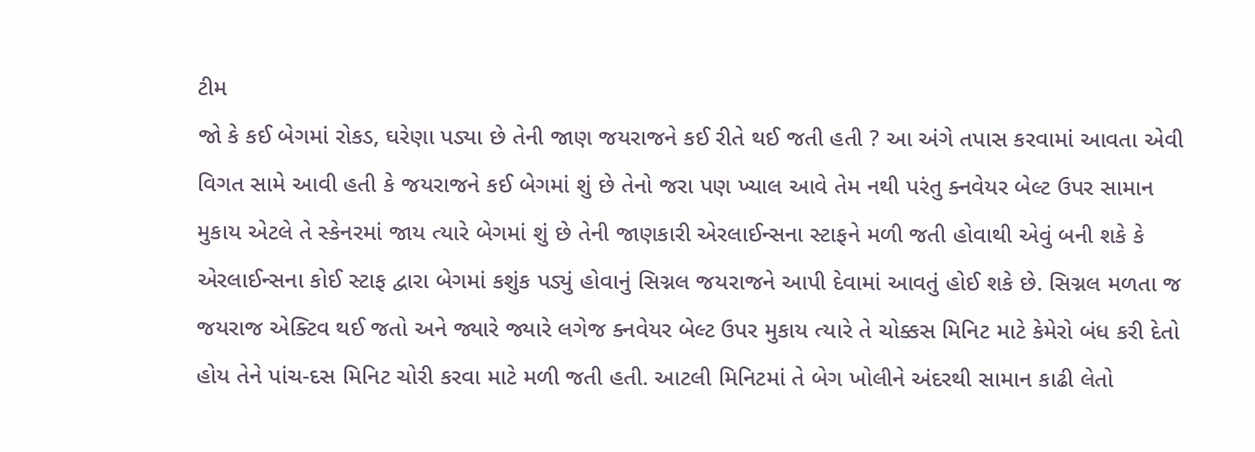ટીમ
જો કે કઈ બેગમાં રોકડ, ઘરેણા પડ્યા છે તેની જાણ જયરાજને કઈ રીતે થઈ જતી હતી ? આ અંગે તપાસ કરવામાં આવતા એવી વિગત સામે આવી હતી કે જયરાજને કઈ બેગમાં શું છે તેનો જરા પણ ખ્યાલ આવે તેમ નથી પરંતુ ક્નવેયર બેલ્ટ ઉપર સામાન મુકાય એટલે તે સ્કેનરમાં જાય ત્યારે બેગમાં શું છે તેની જાણકારી એરલાઈન્સના સ્ટાફને મળી જતી હોવાથી એવું બની શકે કે એરલાઈન્સના કોઈ સ્ટાફ દ્વારા બેગમાં કશુંક પડ્યું હોવાનું સિગ્નલ જયરાજને આપી દેવામાં આવતું હોઈ શકે છે. સિગ્નલ મળતા જ જયરાજ એક્ટિવ થઈ જતો અને જ્યારે જ્યારે લગેજ ક્નવેયર બેલ્ટ ઉપર મુકાય ત્યારે તે ચોક્કસ મિનિટ માટે કેમેરો બંધ કરી દેતો હોય તેને પાંચ-દસ મિનિટ ચોરી કરવા માટે મળી જતી હતી. આટલી મિનિટમાં તે બેગ ખોલીને અંદરથી સામાન કાઢી લેતો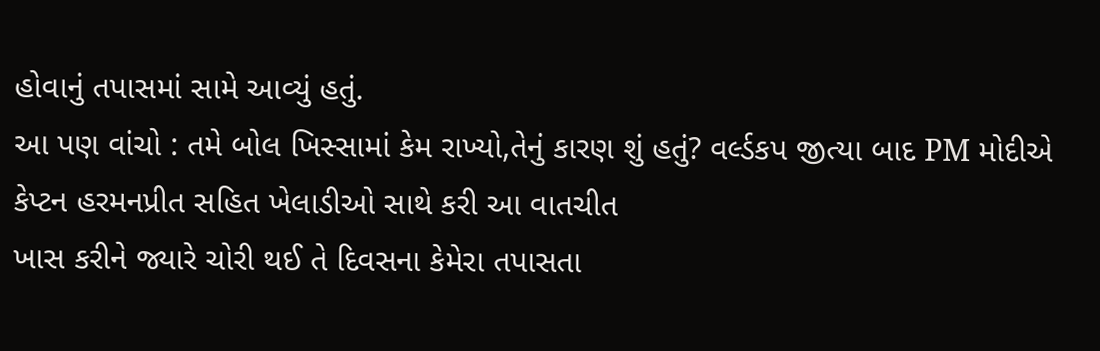હોવાનું તપાસમાં સામે આવ્યું હતું.
આ પણ વાંચો : તમે બોલ ખિસ્સામાં કેમ રાખ્યો,તેનું કારણ શું હતું? વર્લ્ડકપ જીત્યા બાદ PM મોદીએ કેપ્ટન હરમનપ્રીત સહિત ખેલાડીઓ સાથે કરી આ વાતચીત
ખાસ કરીને જ્યારે ચોરી થઈ તે દિવસના કેમેરા તપાસતા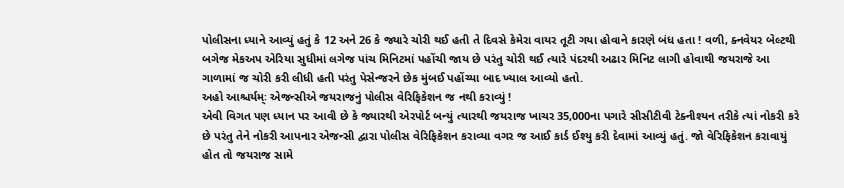પોલીસના ધ્યાને આવ્યું હતું કે 12 અને 26 કે જ્યારે ચોરી થઈ હતી તે દિવસે કેમેરા વાયર તૂટી ગયા હોવાને કારણે બંધ હતા ! વળી, ક્નવેયર બેલ્ટથી બગેજ મેકઅપ એરિયા સુધીમાં લગેજ પાંચ મિનિટમાં પહોંચી જાય છે પરંતુ ચોરી થઈ ત્યારે પંદરથી અઢાર મિનિટ લાગી હોવાથી જયરાજે આ ગાળામાં જ ચોરી કરી લીધી હતી પરંતુ પેસેન્જરને છેક મુંબઈ પહોંચ્યા બાદ ખ્યાલ આવ્યો હતો.
અહો આશ્ચર્યમ્ઃ એજન્સીએ જયરાજનું પોલીસ વેરિફિકેશન જ નથી કરાવ્યું !
એવી વિગત પણ ધ્યાન પર આવી છે કે જ્યારથી એરપોર્ટ બન્યું ત્યારથી જયરાજ ખાચર 35,000ના પગારે સીસીટીવી ટેક્નીશ્યન તરીકે ત્યાં નોકરી કરે છે પરંતુ તેને નોકરી આપનાર એજન્સી દ્વારા પોલીસ વેરિફિકેશન કરાવ્યા વગર જ આઈ કાર્ડ ઈશ્યુ કરી દેવામાં આવ્યું હતું. જો વેરિફિકેશન કરાવાયું હોત તો જયરાજ સામે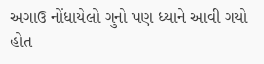અગાઉ નોંધાયેલો ગુનો પણ ધ્યાને આવી ગયો હોત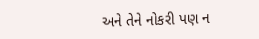અને તેને નોકરી પણ ન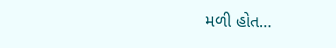મળી હોત…